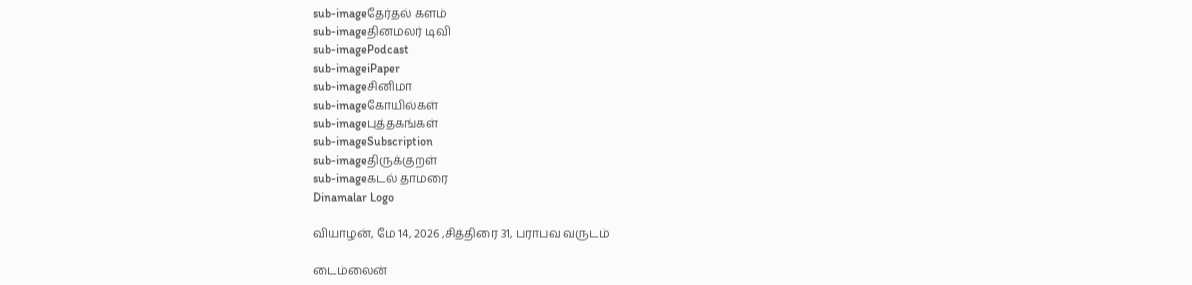sub-imageதேர்தல் களம்
sub-imageதினமலர் டிவி
sub-imagePodcast
sub-imageiPaper
sub-imageசினிமா
sub-imageகோயில்கள்
sub-imageபுத்தகங்கள்
sub-imageSubscription
sub-imageதிருக்குறள்
sub-imageகடல் தாமரை
Dinamalar Logo

வியாழன், மே 14, 2026 ,சித்திரை 31, பராபவ வருடம்

டைம்லைன்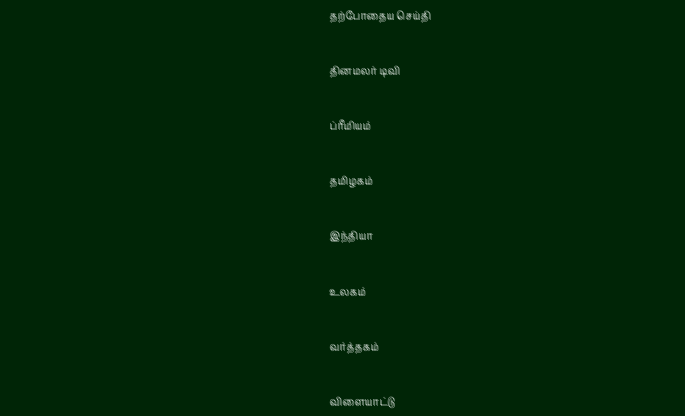தற்போதைய செய்தி


தினமலர் டிவி


ப்ரீமியம்


தமிழகம்


இந்தியா


உலகம்


வர்த்தகம்


விளையாட்டு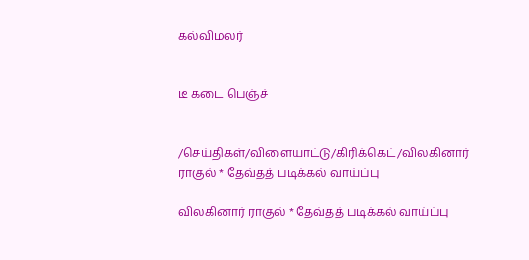கல்விமலர்


டீ கடை பெஞ்ச்


/செய்திகள்/விளையாட்டு/கிரிக்கெட்/விலகினார் ராகுல் * தேவ்தத் படிக்கல் வாய்ப்பு

விலகினார் ராகுல் * தேவ்தத் படிக்கல் வாய்ப்பு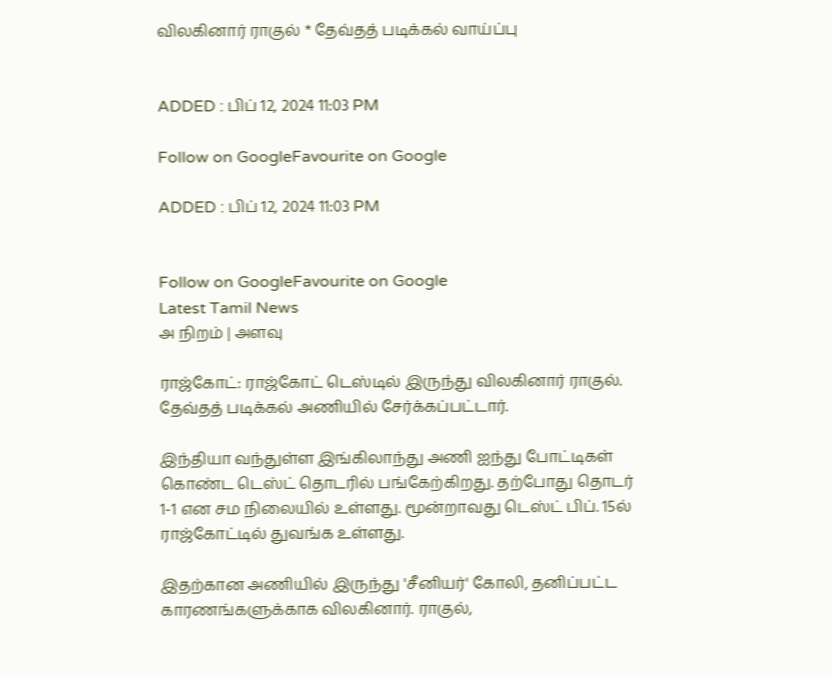விலகினார் ராகுல் * தேவ்தத் படிக்கல் வாய்ப்பு


ADDED : பிப் 12, 2024 11:03 PM

Follow on GoogleFavourite on Google

ADDED : பிப் 12, 2024 11:03 PM


Follow on GoogleFavourite on Google
Latest Tamil News
அ நிறம் | அளவு

ராஜ்கோட்: ராஜ்கோட் டெஸ்டில் இருந்து விலகினார் ராகுல். தேவ்தத் படிக்கல் அணியில் சேர்க்கப்பட்டார்.

இந்தியா வந்துள்ள இங்கிலாந்து அணி ஐந்து போட்டிகள் கொண்ட டெஸ்ட் தொடரில் பங்கேற்கிறது. தற்போது தொடர் 1-1 என சம நிலையில் உள்ளது. மூன்றாவது டெஸ்ட் பிப். 15ல் ராஜ்கோட்டில் துவங்க உள்ளது.

இதற்கான அணியில் இருந்து 'சீனியர்' கோலி, தனிப்பட்ட காரணங்களுக்காக விலகினார். ராகுல்,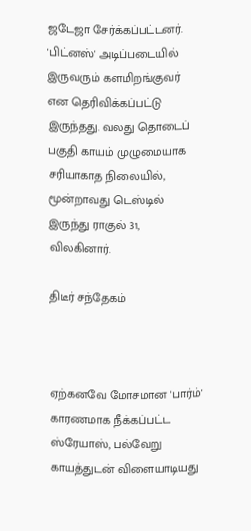ஜடேஜா சேர்க்கப்பட்டனர். 'பிட்னஸ்' அடிப்படையில் இருவரும் களமிறங்குவர் என தெரிவிக்கப்பட்டு இருந்தது. வலது தொடைப் பகுதி காயம் முழுமையாக சரியாகாத நிலையில், மூன்றாவது டெஸ்டில் இருந்து ராகுல் 31, விலகினார்.

திடீர் சந்தேகம்



ஏற்கனவே மோசமான 'பார்ம்' காரணமாக நீக்கப்பட்ட ஸ்ரேயாஸ், பல்வேறு காயத்துடன் விளையாடியது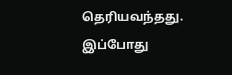தெரியவந்தது. இப்போது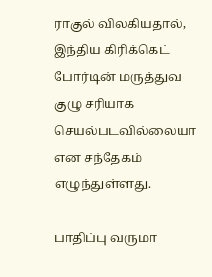ராகுல் விலகியதால், இந்திய கிரிக்கெட் போர்டின் மருத்துவ குழு சரியாக செயல்படவில்லையா என சந்தேகம் எழுந்துள்ளது.

பாதிப்பு வருமா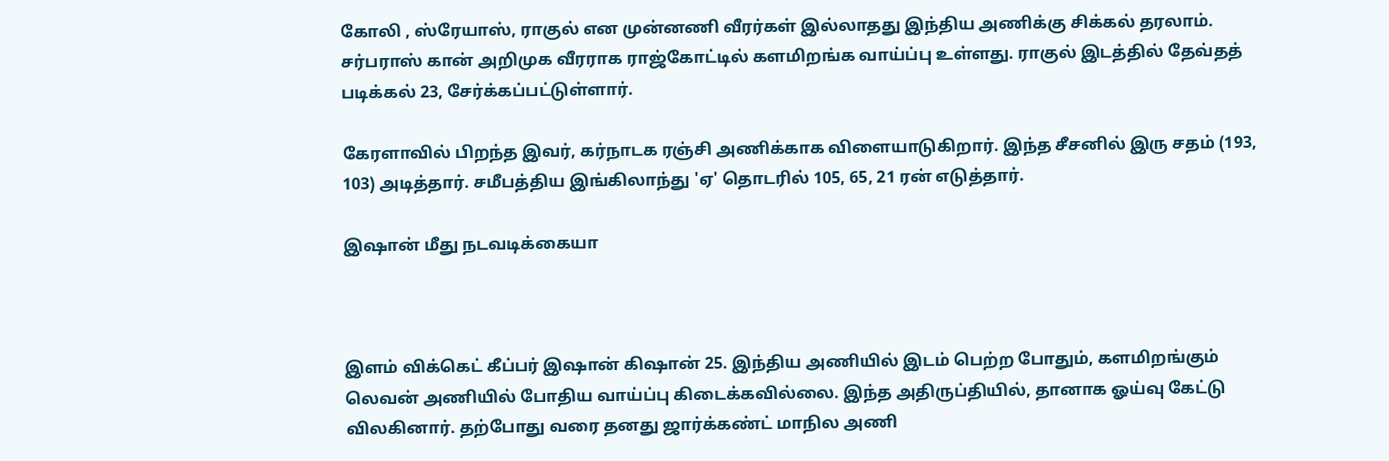கோலி , ஸ்ரேயாஸ், ராகுல் என முன்னணி வீரர்கள் இல்லாதது இந்திய அணிக்கு சிக்கல் தரலாம். சர்பராஸ் கான் அறிமுக வீரராக ராஜ்கோட்டில் களமிறங்க வாய்ப்பு உள்ளது. ராகுல் இடத்தில் தேவ்தத் படிக்கல் 23, சேர்க்கப்பட்டுள்ளார்.

கேரளாவில் பிறந்த இவர், கர்நாடக ரஞ்சி அணிக்காக விளையாடுகிறார். இந்த சீசனில் இரு சதம் (193, 103) அடித்தார். சமீபத்திய இங்கிலாந்து 'ஏ' தொடரில் 105, 65, 21 ரன் எடுத்தார்.

இஷான் மீது நடவடிக்கையா



இளம் விக்கெட் கீப்பர் இஷான் கிஷான் 25. இந்திய அணியில் இடம் பெற்ற போதும், களமிறங்கும் லெவன் அணியில் போதிய வாய்ப்பு கிடைக்கவில்லை. இந்த அதிருப்தியில், தானாக ஓய்வு கேட்டு விலகினார். தற்போது வரை தனது ஜார்க்கண்ட் மாநில அணி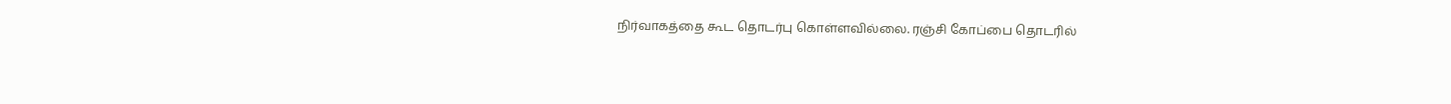நிர்வாகத்தை கூட தொடர்பு கொள்ளவில்லை. ரஞ்சி கோப்பை தொடரில்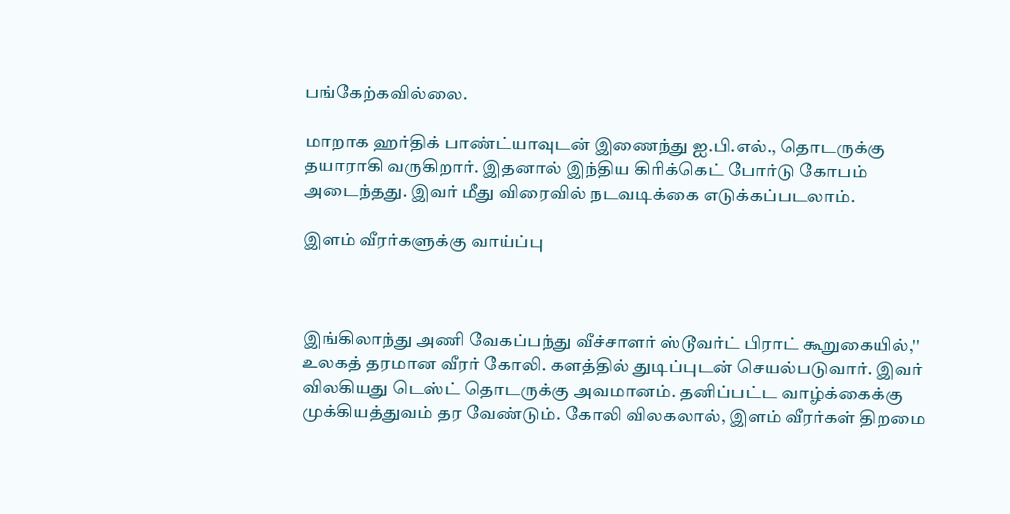பங்கேற்கவில்லை.

மாறாக ஹர்திக் பாண்ட்யாவுடன் இணைந்து ஐ.பி.எல்., தொடருக்கு தயாராகி வருகிறார். இதனால் இந்திய கிரிக்கெட் போர்டு கோபம் அடைந்தது. இவர் மீது விரைவில் நடவடிக்கை எடுக்கப்படலாம்.

இளம் வீரர்களுக்கு வாய்ப்பு



இங்கிலாந்து அணி வேகப்பந்து வீச்சாளர் ஸ்டூவர்ட் பிராட் கூறுகையில்,'' உலகத் தரமான வீரர் கோலி. களத்தில் துடிப்புடன் செயல்படுவார். இவர் விலகியது டெஸ்ட் தொடருக்கு அவமானம். தனிப்பட்ட வாழ்க்கைக்கு முக்கியத்துவம் தர வேண்டும். கோலி விலகலால், இளம் வீரர்கள் திறமை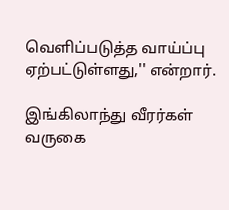வெளிப்படுத்த வாய்ப்பு ஏற்பட்டுள்ளது,'' என்றார்.

இங்கிலாந்து வீரர்கள் வருகை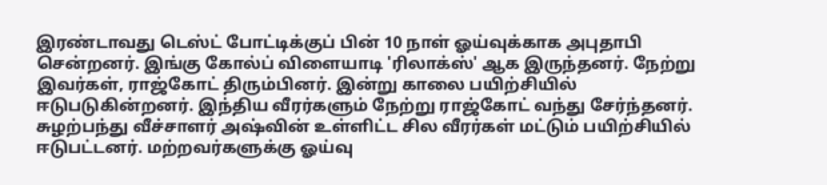இரண்டாவது டெஸ்ட் போட்டிக்குப் பின் 10 நாள் ஓய்வுக்காக அபுதாபி சென்றனர். இங்கு கோல்ப் விளையாடி 'ரிலாக்ஸ்' ஆக இருந்தனர். நேற்று இவர்கள், ராஜ்கோட் திரும்பினர். இன்று காலை பயிற்சியில் ஈடுபடுகின்றனர். இந்திய வீரர்களும் நேற்று ராஜ்கோட் வந்து சேர்ந்தனர். சுழற்பந்து வீச்சாளர் அஷ்வின் உள்ளிட்ட சில வீரர்கள் மட்டும் பயிற்சியில் ஈடுபட்டனர். மற்றவர்களுக்கு ஓய்வு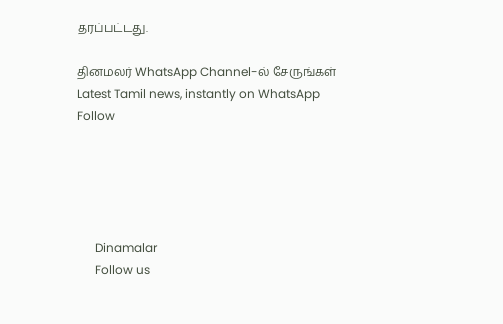தரப்பட்டது.

தினமலர் WhatsApp Channel-ல் சேருங்கள்
Latest Tamil news, instantly on WhatsApp
Follow





      Dinamalar
      Follow us